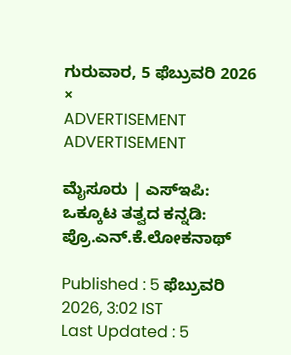ಗುರುವಾರ, 5 ಫೆಬ್ರುವರಿ 2026
×
ADVERTISEMENT
ADVERTISEMENT

ಮೈಸೂರು | ಎಸ್‌ಇಪಿ: ಒಕ್ಕೂಟ ತತ್ವದ ಕನ್ನಡಿ: ಪ್ರೊ.ಎನ್‌.ಕೆ.ಲೋಕನಾಥ್

Published : 5 ಫೆಬ್ರುವರಿ 2026, 3:02 IST
Last Updated : 5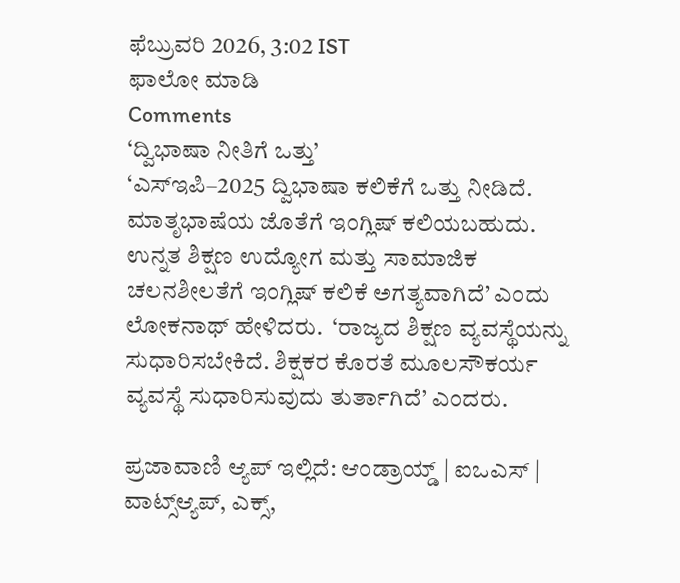ಫೆಬ್ರುವರಿ 2026, 3:02 IST
ಫಾಲೋ ಮಾಡಿ
Comments
‘ದ್ವಿಭಾಷಾ ನೀತಿಗೆ ಒತ್ತು’
‘ಎಸ್‌ಇಪಿ–2025 ದ್ವಿಭಾಷಾ ಕಲಿಕೆಗೆ ಒತ್ತು ನೀಡಿದೆ. ಮಾತೃಭಾಷೆಯ ಜೊತೆಗೆ ಇಂಗ್ಲಿಷ್‌ ಕಲಿಯಬಹುದು. ಉನ್ನತ ಶಿಕ್ಷಣ ಉದ್ಯೋಗ ಮತ್ತು ಸಾಮಾಜಿಕ ಚಲನಶೀಲತೆಗೆ ಇಂಗ್ಲಿಷ್‌ ಕಲಿಕೆ ಅಗತ್ಯವಾಗಿದೆ’ ಎಂದು ಲೋಕನಾಥ್ ಹೇಳಿದರು.  ‘ರಾಜ್ಯದ ಶಿಕ್ಷಣ ವ್ಯವಸ್ಥೆಯನ್ನು ಸುಧಾರಿಸಬೇಕಿದೆ. ಶಿಕ್ಷಕರ ಕೊರತೆ ಮೂಲಸೌಕರ್ಯ ವ್ಯವಸ್ಥೆ ಸುಧಾರಿಸುವುದು ತುರ್ತಾಗಿದೆ’ ಎಂದರು.

ಪ್ರಜಾವಾಣಿ ಆ್ಯಪ್ ಇಲ್ಲಿದೆ: ಆಂಡ್ರಾಯ್ಡ್ | ಐಒಎಸ್ | ವಾಟ್ಸ್ಆ್ಯಪ್, ಎಕ್ಸ್,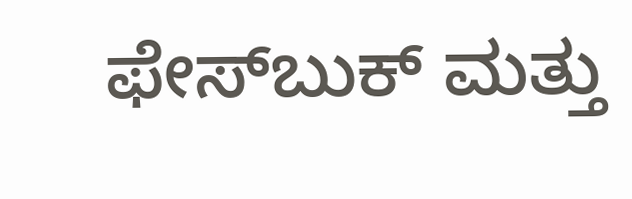ಫೇಸ್‌ಬುಕ್ ಮತ್ತು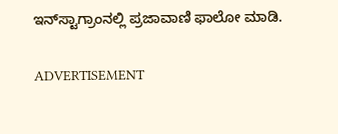ಇನ್‌ಸ್ಟಾಗ್ರಾಂನಲ್ಲಿ ಪ್ರಜಾವಾಣಿ ಫಾಲೋ ಮಾಡಿ.

ADVERTISEMENT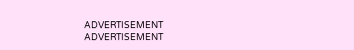ADVERTISEMENT
ADVERTISEMENT